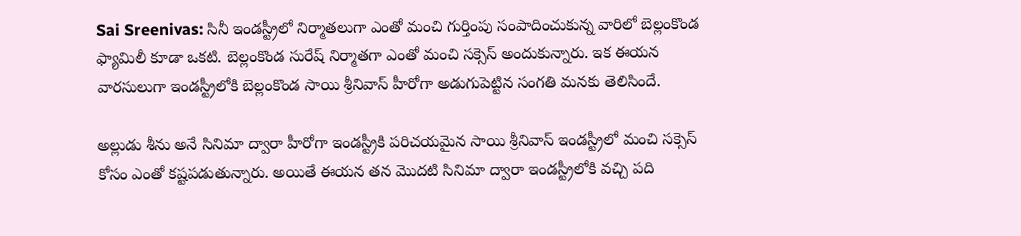Sai Sreenivas: సినీ ఇండస్ట్రీలో నిర్మాతలుగా ఎంతో మంచి గుర్తింపు సంపాదించుకున్న వారిలో బెల్లంకొండ ఫ్యామిలీ కూడా ఒకటి. బెల్లంకొండ సురేష్ నిర్మాతగా ఎంతో మంచి సక్సెస్ అందుకున్నారు. ఇక ఈయన వారసులుగా ఇండస్ట్రీలోకి బెల్లంకొండ సాయి శ్రీనివాస్ హీరోగా అడుగుపెట్టిన సంగతి మనకు తెలిసిందే.

అల్లుడు శీను అనే సినిమా ద్వారా హీరోగా ఇండస్ట్రీకి పరిచయమైన సాయి శ్రీనివాస్ ఇండస్ట్రీలో మంచి సక్సెస్ కోసం ఎంతో కష్టపడుతున్నారు. అయితే ఈయన తన మొదటి సినిమా ద్వారా ఇండస్ట్రీలోకి వచ్చి పది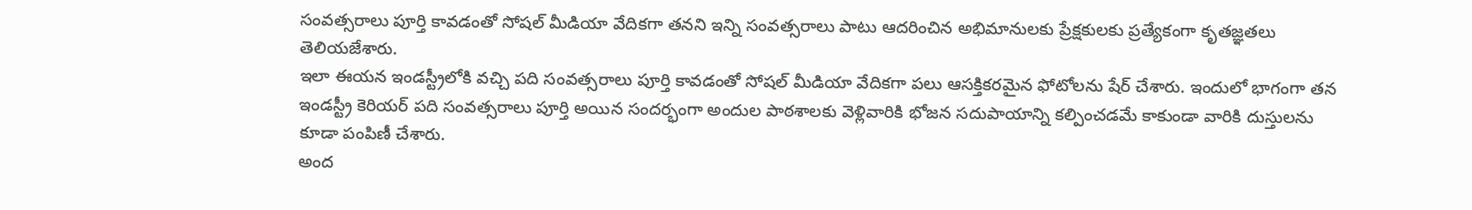సంవత్సరాలు పూర్తి కావడంతో సోషల్ మీడియా వేదికగా తనని ఇన్ని సంవత్సరాలు పాటు ఆదరించిన అభిమానులకు ప్రేక్షకులకు ప్రత్యేకంగా కృతజ్ఞతలు తెలియజేశారు.
ఇలా ఈయన ఇండస్ట్రీలోకి వచ్చి పది సంవత్సరాలు పూర్తి కావడంతో సోషల్ మీడియా వేదికగా పలు ఆసక్తికరమైన ఫోటోలను షేర్ చేశారు. ఇందులో భాగంగా తన ఇండస్ట్రీ కెరియర్ పది సంవత్సరాలు పూర్తి అయిన సందర్భంగా అందుల పాఠశాలకు వెళ్లివారికి భోజన సదుపాయాన్ని కల్పించడమే కాకుండా వారికి దుస్తులను కూడా పంపిణీ చేశారు.
అంద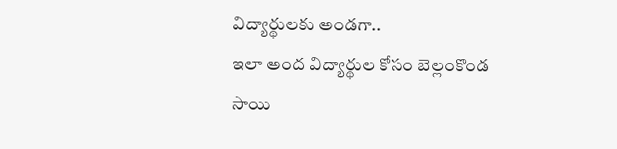విద్యార్థులకు అండగా..
ఇలా అంద విద్యార్థుల కోసం బెల్లంకొండ సాయి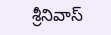శ్రీనివాస్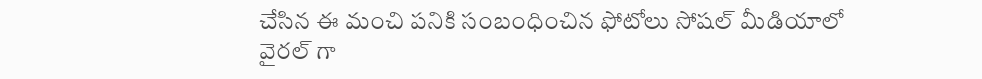చేసిన ఈ మంచి పనికి సంబంధించిన ఫోటోలు సోషల్ మీడియాలో వైరల్ గా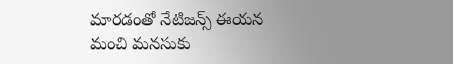మారడంతో నేటిజన్స్ ఈయన మంచి మనసుకు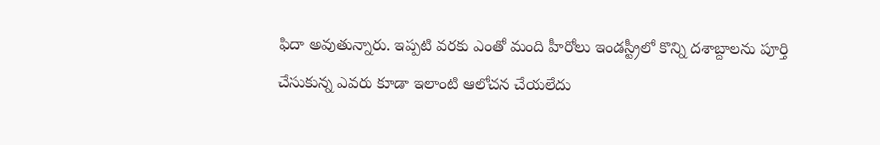ఫిదా అవుతున్నారు. ఇప్పటి వరకు ఎంతో మంది హీరోలు ఇండస్ట్రీలో కొన్ని దశాబ్దాలను పూర్తి చేసుకున్న ఎవరు కూడా ఇలాంటి ఆలోచన చేయలేదు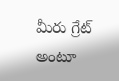మీరు గ్రేట్ అంటూ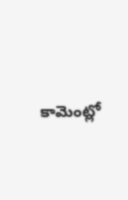కామెంట్లో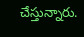చేస్తున్నారు.